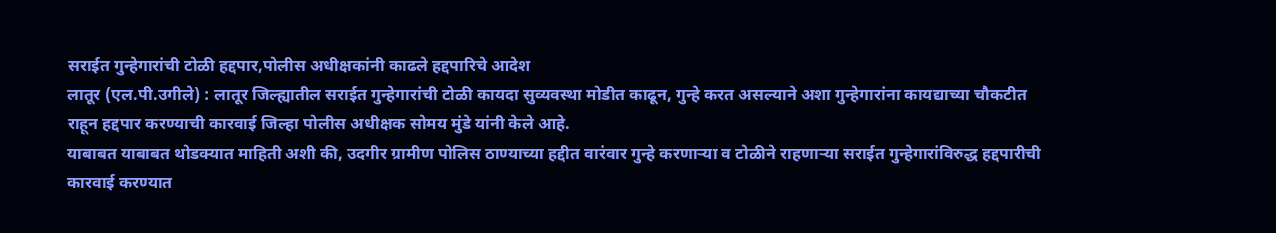सराईत गुन्हेगारांची टोळी हद्दपार,पोलीस अधीक्षकांनी काढले हद्दपारिचे आदेश
लातूर (एल.पी.उगीले) : लातूर जिल्ह्यातील सराईत गुन्हेगारांची टोळी कायदा सुव्यवस्था मोडीत काढून, गुन्हे करत असल्याने अशा गुन्हेगारांना कायद्याच्या चौकटीत राहून हद्दपार करण्याची कारवाई जिल्हा पोलीस अधीक्षक सोमय मुंडे यांनी केले आहे.
याबाबत याबाबत थोडक्यात माहिती अशी की, उदगीर ग्रामीण पोलिस ठाण्याच्या हद्दीत वारंवार गुन्हे करणाऱ्या व टोळीने राहणाऱ्या सराईत गुन्हेगारांविरुद्ध हद्दपारीची कारवाई करण्यात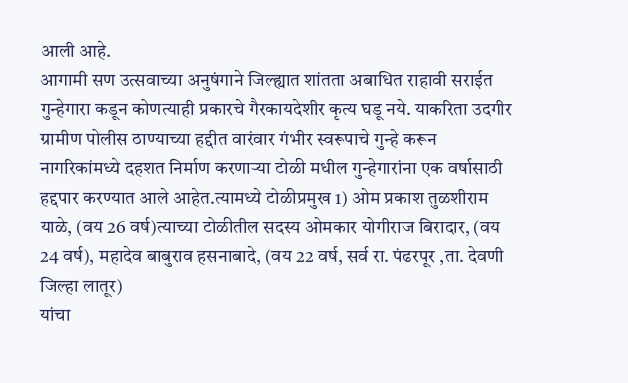आली आहे.
आगामी सण उत्सवाच्या अनुषंगाने जिल्ह्यात शांतता अबाधित राहावी सराईत गुन्हेगारा कडून कोणत्याही प्रकारचे गैरकायदेशीर कृत्य घडू नये. याकरिता उदगीर ग्रामीण पोलीस ठाण्याच्या हद्दीत वारंवार गंभीर स्वरूपाचे गुन्हे करून नागरिकांमध्ये दहशत निर्माण करणाऱ्या टोळी मधील गुन्हेगारांना एक वर्षासाठी हद्दपार करण्यात आले आहेत.त्यामध्ये टोळीप्रमुख 1) ओम प्रकाश तुळशीराम याळे, (वय 26 वर्ष)त्याच्या टोळीतील सदस्य ओमकार योगीराज बिरादार, (वय 24 वर्ष), महादेव बाबुराव हसनाबादे, (वय 22 वर्ष, सर्व रा. पंढरपूर ,ता. देवणी जिल्हा लातूर)
यांचा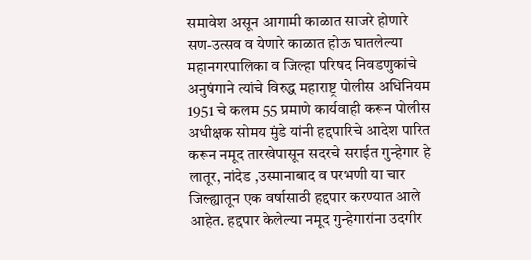समावेश असून आगामी काळात साजरे होणारे सण-उत्सव व येणारे काळात होऊ घातलेल्या महानगरपालिका व जिल्हा परिषद निवडणुकांचे अनुषंगाने त्यांचे विरुद्ध महाराष्ट्र पोलीस अधिनियम 1951 चे कलम 55 प्रमाणे कार्यवाही करून पोलीस अधीक्षक सोमय मुंडे यांनी हद्दपारिचे आदेश पारित करून नमूद तारखेपासून सदरचे सराईत गुन्हेगार हे लातूर, नांदेड ,उस्मानाबाद व परभणी या चार जिल्ह्यातून एक वर्षासाठी हद्दपार करण्यात आले आहेत. हद्दपार केलेल्या नमूद गुन्हेगारांना उदगीर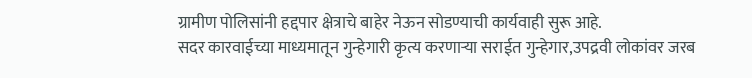ग्रामीण पोलिसांनी हद्दपार क्षेत्राचे बाहेर नेऊन सोडण्याची कार्यवाही सुरू आहे.
सदर कारवाईच्या माध्यमातून गुन्हेगारी कृत्य करणाऱ्या सराईत गुन्हेगार,उपद्रवी लोकांवर जरब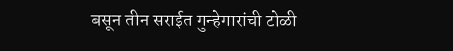बसून तीन सराईत गुन्हेगारांची टोळी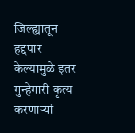जिल्ह्यातून हद्दपार केल्यामुळे इतर गुन्हेगारी कृत्य करणाऱ्यां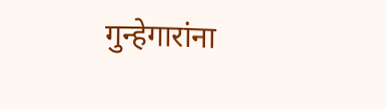गुन्हेगारांना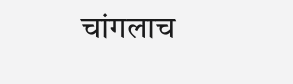चांगलाच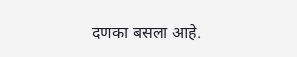दणका बसला आहे.